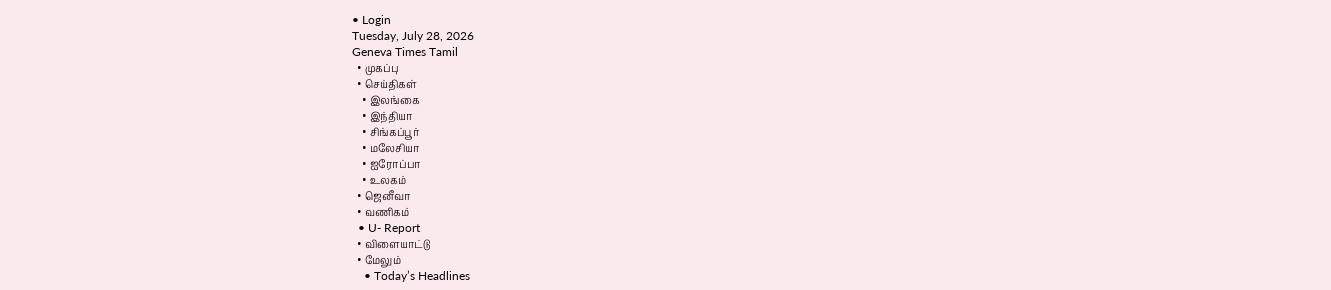• Login
Tuesday, July 28, 2026
Geneva Times Tamil
  • முகப்பு
  • செய்திகள்
    • இலங்கை
    • இந்தியா
    • சிங்கப்பூர்
    • மலேசியா
    • ஐரோப்பா
    • உலகம்
  • ஜெனீவா
  • வணிகம்
  • U- Report
  • விளையாட்டு
  • மேலும்
    • Today’s Headlines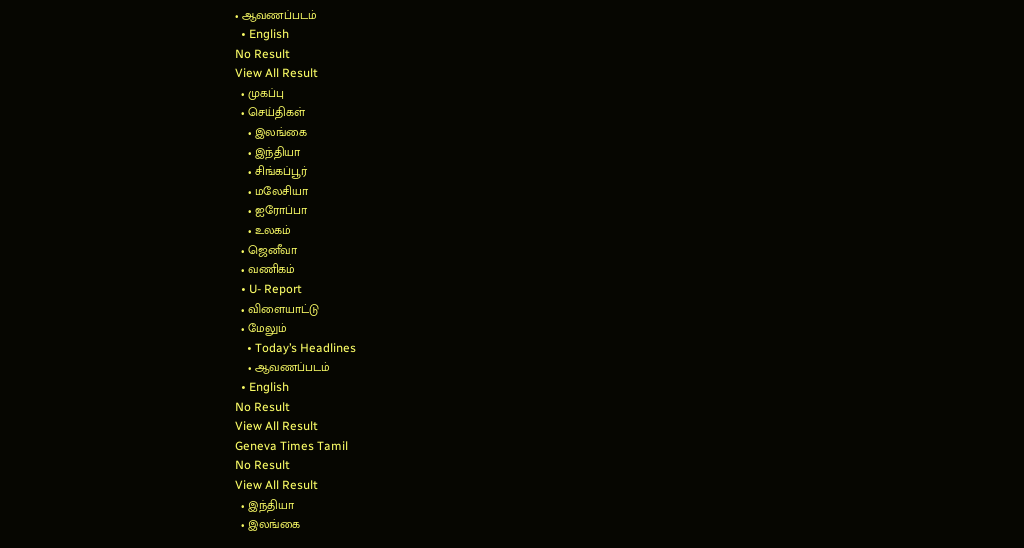• ஆவணப்படம்
  • English
No Result
View All Result
  • முகப்பு
  • செய்திகள்
    • இலங்கை
    • இந்தியா
    • சிங்கப்பூர்
    • மலேசியா
    • ஐரோப்பா
    • உலகம்
  • ஜெனீவா
  • வணிகம்
  • U- Report
  • விளையாட்டு
  • மேலும்
    • Today’s Headlines
    • ஆவணப்படம்
  • English
No Result
View All Result
Geneva Times Tamil
No Result
View All Result
  • இந்தியா
  • இலங்கை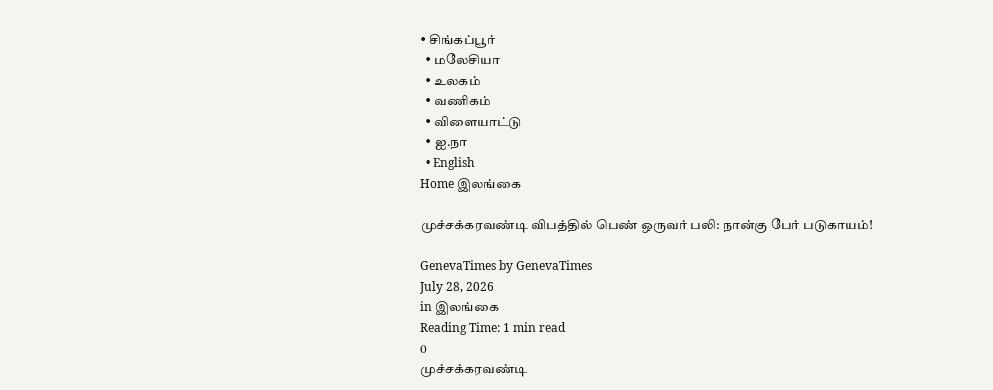• சிங்கப்பூர்
  • மலேசியா
  • உலகம்
  • வணிகம்
  • விளையாட்டு
  • ஐ.நா
  • English
Home இலங்கை

முச்சக்கரவண்டி விபத்தில் பெண் ஒருவர் பலி: நான்கு பேர் படுகாயம்!

GenevaTimes by GenevaTimes
July 28, 2026
in இலங்கை
Reading Time: 1 min read
0
முச்சக்கரவண்டி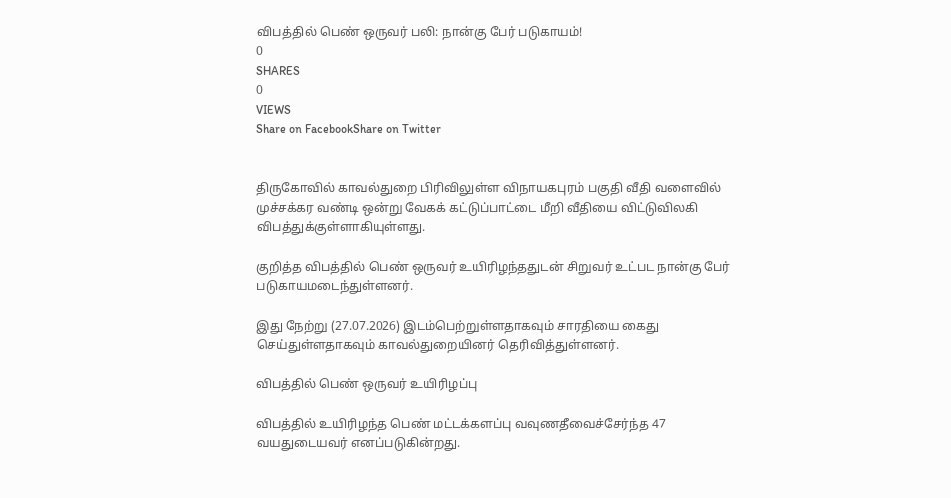விபத்தில் பெண் ஒருவர் பலி: நான்கு பேர் படுகாயம்!
0
SHARES
0
VIEWS
Share on FacebookShare on Twitter


திருகோவில் காவல்துறை பிரிவிலுள்ள விநாயகபுரம் பகுதி வீதி வளைவில் முச்சக்கர வண்டி ஒன்று வேகக் கட்டுப்பாட்டை மீறி வீதியை விட்டுவிலகி விபத்துக்குள்ளாகியுள்ளது.

குறித்த விபத்தில் பெண் ஒருவர் உயிரிழந்ததுடன் சிறுவர் உட்பட நான்கு பேர் படுகாயமடைந்துள்ளனர்.

இது நேற்று (27.07.2026) இடம்பெற்றுள்ளதாகவும் சாரதியை கைது செய்துள்ளதாகவும் காவல்துறையினர் தெரிவித்துள்ளனர்.

விபத்தில் பெண் ஒருவர் உயிரிழப்பு

விபத்தில் உயிரிழந்த பெண் மட்டக்களப்பு வவுணதீவைச்சேர்ந்த 47 வயதுடையவர் எனப்படுகின்றது.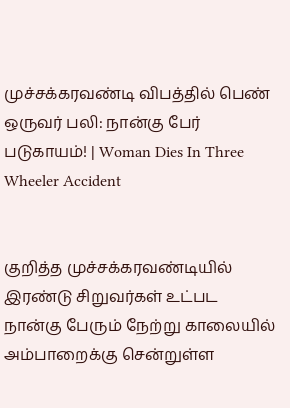முச்சக்கரவண்டி விபத்தில் பெண் ஒருவர் பலி: நான்கு பேர் படுகாயம்! | Woman Dies In Three Wheeler Accident


குறித்த முச்சக்கரவண்டியில் இரண்டு சிறுவர்கள் உட்பட நான்கு பேரும் நேற்று காலையில் அம்பாறைக்கு சென்றுள்ள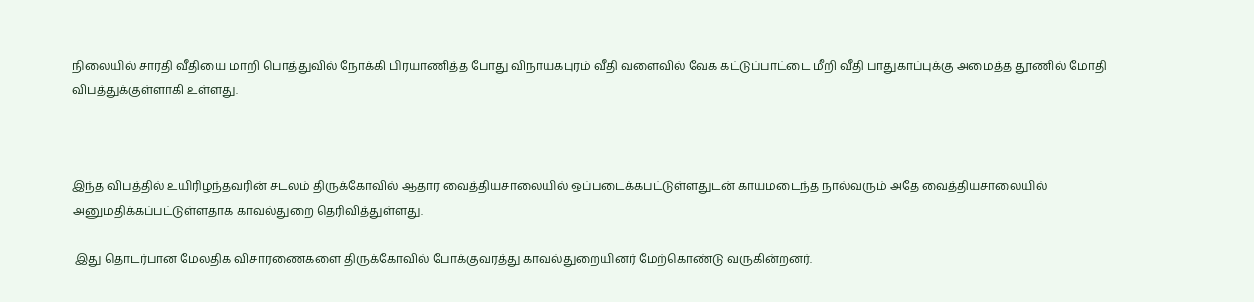நிலையில் சாரதி வீதியை மாறி பொத்துவில் நோக்கி பிரயாணித்த போது விநாயகபுரம் வீதி வளைவில் வேக கட்டுப்பாட்டை மீறி வீதி பாதுகாப்புக்கு அமைத்த தூணில் மோதி விபத்துக்குள்ளாகி உள்ளது.



இந்த விபத்தில் உயிரிழந்தவரின் சடலம் திருக்கோவில் ஆதார வைத்தியசாலையில் ஒப்படைக்கபட்டுள்ளதுடன் காயமடைந்த நால்வரும் அதே வைத்தியசாலையில் அனுமதிக்கப்பட்டுள்ளதாக காவல்துறை தெரிவித்துள்ளது.

 இது தொடர்பான மேலதிக விசாரணைகளை திருக்கோவில் போக்குவரத்து காவல்துறையினர் மேற்கொண்டு வருகின்றனர்.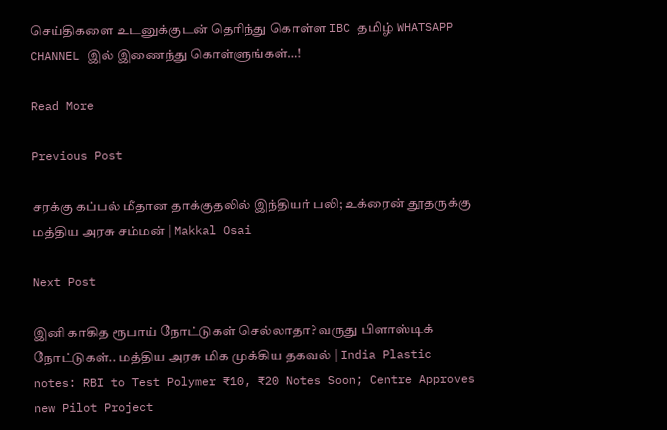செய்திகளை உடனுக்குடன் தெரிந்து கொள்ள IBC தமிழ் WHATSAPP CHANNEL இல் இணைந்து கொள்ளுங்கள்…!

Read More

Previous Post

சரக்கு கப்பல் மீதான தாக்குதலில் இந்தியர் பலி; உக்ரைன் தூதருக்கு மத்திய அரசு சம்மன் | Makkal Osai

Next Post

இனி காகித ரூபாய் நோட்டுகள் செல்லாதா? வருது பிளாஸ்டிக் நோட்டுகள்.. மத்திய அரசு மிக முக்கிய தகவல் | India Plastic notes: RBI to Test Polymer ₹10, ₹20 Notes Soon; Centre Approves new Pilot Project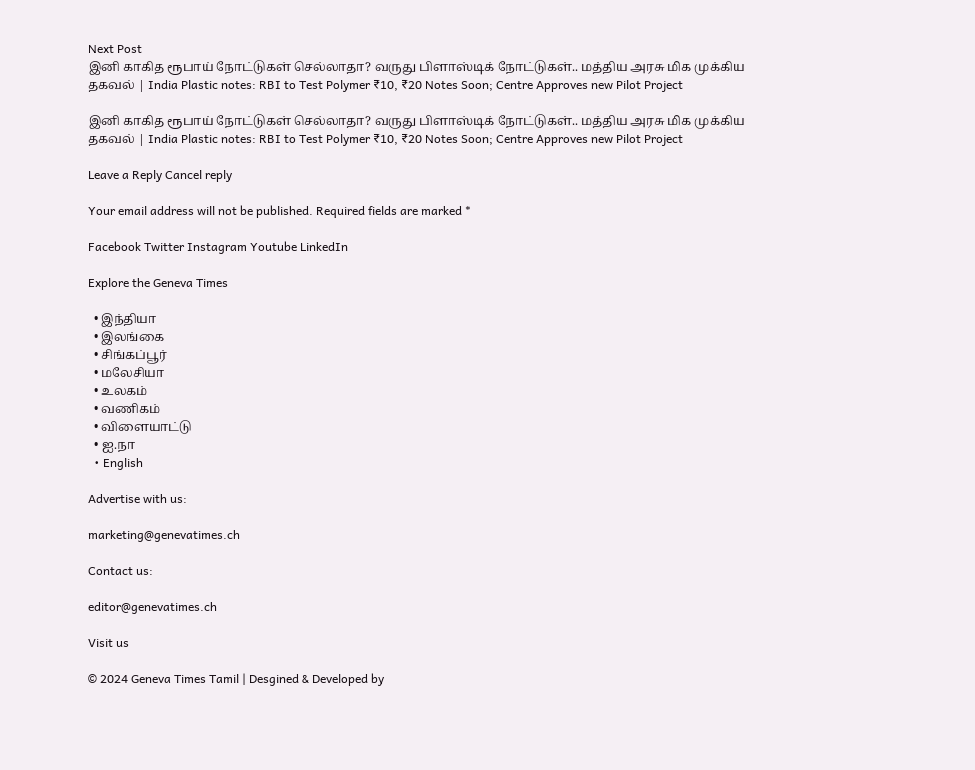Next Post
இனி காகித ரூபாய் நோட்டுகள் செல்லாதா? வருது பிளாஸ்டிக் நோட்டுகள்.. மத்திய அரசு மிக முக்கிய தகவல் | India Plastic notes: RBI to Test Polymer ₹10, ₹20 Notes Soon; Centre Approves new Pilot Project

இனி காகித ரூபாய் நோட்டுகள் செல்லாதா? வருது பிளாஸ்டிக் நோட்டுகள்.. மத்திய அரசு மிக முக்கிய தகவல் | India Plastic notes: RBI to Test Polymer ₹10, ₹20 Notes Soon; Centre Approves new Pilot Project

Leave a Reply Cancel reply

Your email address will not be published. Required fields are marked *

Facebook Twitter Instagram Youtube LinkedIn

Explore the Geneva Times

  • இந்தியா
  • இலங்கை
  • சிங்கப்பூர்
  • மலேசியா
  • உலகம்
  • வணிகம்
  • விளையாட்டு
  • ஐ.நா
  • English

Advertise with us:

marketing@genevatimes.ch

Contact us:

editor@genevatimes.ch

Visit us

© 2024 Geneva Times Tamil | Desgined & Developed by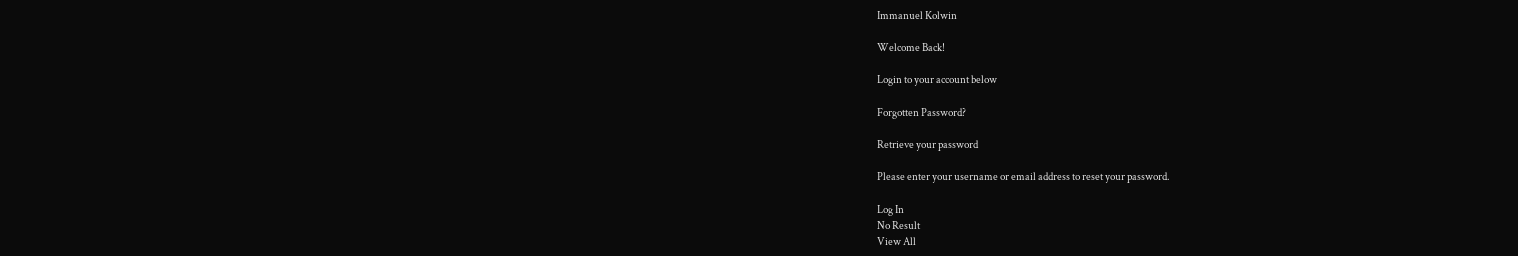Immanuel Kolwin

Welcome Back!

Login to your account below

Forgotten Password?

Retrieve your password

Please enter your username or email address to reset your password.

Log In
No Result
View All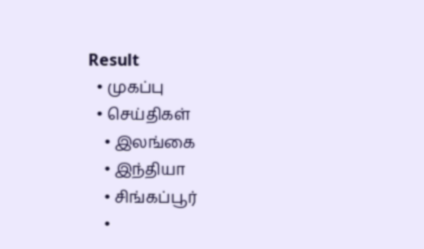Result
  • முகப்பு
  • செய்திகள்
    • இலங்கை
    • இந்தியா
    • சிங்கப்பூர்
    •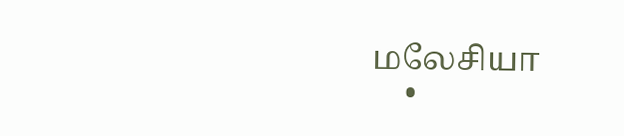மலேசியா
    •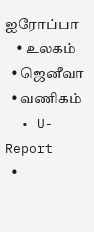ஐரோப்பா
    • உலகம்
  • ஜெனீவா
  • வணிகம்
  • U- Report
  •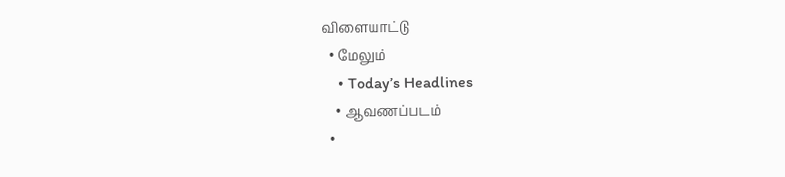விளையாட்டு
  • மேலும்
    • Today’s Headlines
    • ஆவணப்படம்
  •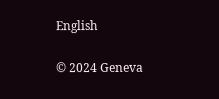English

© 2024 Geneva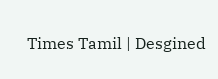Times Tamil | Desgined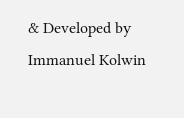& Developed by Immanuel Kolwin